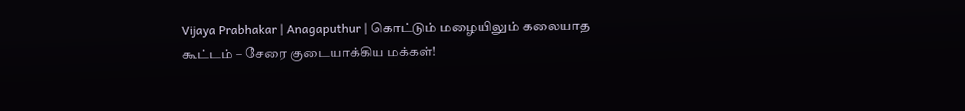Vijaya Prabhakar | Anagaputhur | கொட்டும் மழையிலும் கலையாத கூட்டம் – சேரை குடையாக்கிய மக்கள்!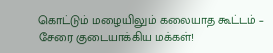கொட்டும் மழையிலும் கலையாத கூட்டம் – சேரை குடையாக்கிய மக்கள்!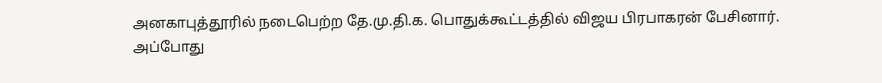அனகாபுத்தூரில் நடைபெற்ற தே.மு.தி.க. பொதுக்கூட்டத்தில் விஜய பிரபாகரன் பேசினார். அப்போது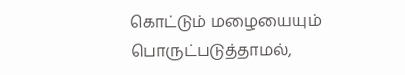கொட்டும் மழையையும் பொருட்படுத்தாமல்,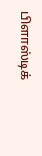பிளாஸ்டிக்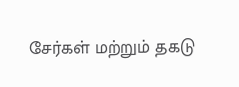சேர்கள் மற்றும் தகடு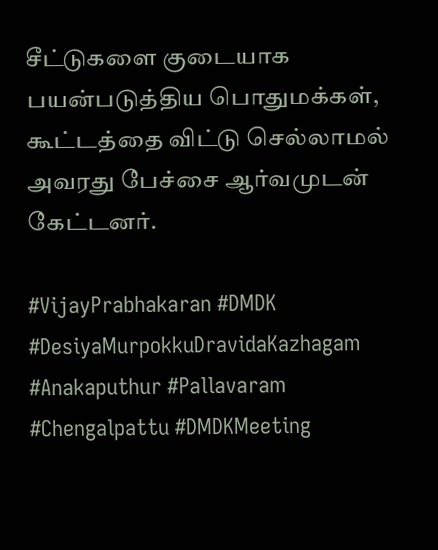சீட்டுகளை குடையாக பயன்படுத்திய பொதுமக்கள், கூட்டத்தை விட்டு செல்லாமல் அவரது பேச்சை ஆர்வமுடன் கேட்டனர்.

#VijayPrabhakaran #DMDK #DesiyaMurpokkuDravidaKazhagam #Anakaputhur #Pallavaram #Chengalpattu #DMDKMeeting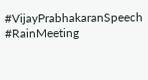#VijayPrabhakaranSpeech #RainMeeting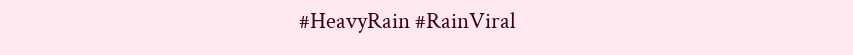#HeavyRain #RainViral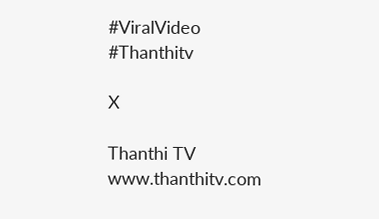#ViralVideo #Thanthitv

X

Thanthi TV
www.thanthitv.com